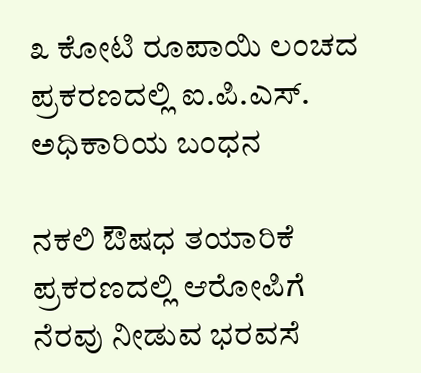೩ ಕೋಟಿ ರೂಪಾಯಿ ಲಂಚದ ಪ್ರಕರಣದಲ್ಲಿ ಐ.ಪಿ.ಎಸ್. ಅಧಿಕಾರಿಯ ಬಂಧನ

ನಕಲಿ ಔಷಧ ತಯಾರಿಕೆ ಪ್ರಕರಣದಲ್ಲಿ ಆರೋಪಿಗೆ ನೆರವು ನೀಡುವ ಭರವಸೆ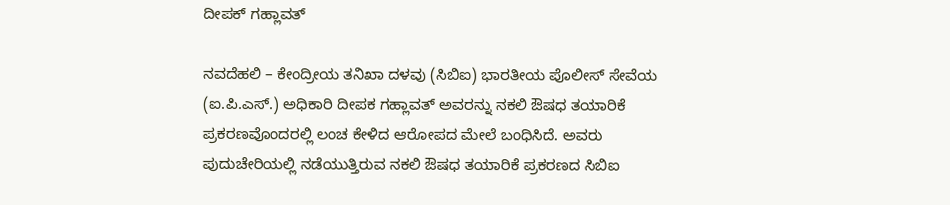ದೀಪಕ್ ಗಹ್ಲಾವತ್

ನವದೆಹಲಿ – ಕೇಂದ್ರೀಯ ತನಿಖಾ ದಳವು (ಸಿಬಿಐ) ಭಾರತೀಯ ‍ಪೊಲೀಸ್ ಸೇವೆಯ (ಐ.ಪಿ.ಎಸ್.) ಅಧಿಕಾರಿ ದೀಪಕ ಗಹ್ಲಾವತ್ ಅವರನ್ನು ನಕಲಿ ಔಷಧ ತಯಾರಿಕೆ ಪ್ರಕರಣವೊಂದರಲ್ಲಿ ಲಂಚ ಕೇಳಿದ ಆರೋಪದ ಮೇಲೆ ಬಂಧಿಸಿದೆ. ಅವರು ಪುದುಚೇರಿಯಲ್ಲಿ ನಡೆಯುತ್ತಿರುವ ನಕಲಿ ಔಷಧ ತಯಾರಿಕೆ ಪ್ರಕರಣದ ಸಿಬಿಐ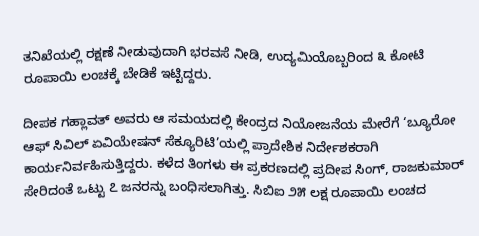ತನಿಖೆಯಲ್ಲಿ ರಕ್ಷಣೆ ನೀಡುವುದಾಗಿ ಭರವಸೆ ನೀಡಿ, ಉದ್ಯಮಿಯೊಬ್ಬರಿಂದ ೩ ಕೋಟಿ ರೂಪಾಯಿ ಲಂಚಕ್ಕೆ ಬೇಡಿಕೆ ಇಟ್ಟಿದ್ದರು.

ದೀಪಕ ಗಹ್ಲಾವತ್ ಅವರು ಆ ಸಮಯದಲ್ಲಿ ಕೇಂದ್ರದ ನಿಯೋಜನೆಯ ಮೇರೆಗೆ ‘ಬ್ಯೂರೋ ಆಫ್ ಸಿವಿಲ್ ಏವಿಯೇಷನ್ ಸೆಕ್ಯೂರಿಟಿ’ಯಲ್ಲಿ ಪ್ರಾದೇಶಿಕ ನಿರ್ದೇಶಕರಾಗಿ ಕಾರ್ಯನಿರ್ವಹಿಸುತ್ತಿದ್ದರು. ಕಳೆದ ತಿಂಗಳು ಈ ಪ್ರಕರಣದಲ್ಲಿ ಪ್ರದೀಪ ಸಿಂಗ್, ರಾಜಕುಮಾರ್ ಸೇರಿದಂತೆ ಒಟ್ಟು ೭ ಜನರನ್ನು ಬಂಧಿಸಲಾಗಿತ್ತು. ಸಿಬಿಐ ೨೫ ಲಕ್ಷ ರೂಪಾಯಿ ಲಂಚದ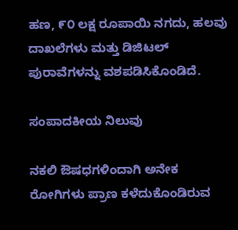ಹಣ, ೯೦ ಲಕ್ಷ ರೂಪಾಯಿ ನಗದು, ಹಲವು ದಾಖಲೆಗಳು ಮತ್ತು ಡಿಜಿಟಲ್ ಪುರಾವೆಗಳನ್ನು ವಶಪಡಿಸಿಕೊಂಡಿದೆ.

ಸಂಪಾದಕೀಯ ನಿಲುವು

ನಕಲಿ ಔಷಧಗಳಿಂದಾಗಿ ಅನೇಕ ರೋಗಿಗಳು ಪ್ರಾಣ ಕಳೆದುಕೊಂಡಿರುವ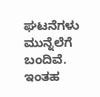ಘಟನೆಗಳು ಮುನ್ನೆಲೆಗೆ ಬಂದಿವೆ. ಇಂತಹ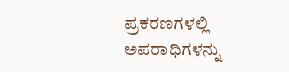ಪ್ರಕರಣಗಳಲ್ಲಿ ಅಪರಾಧಿಗಳನ್ನು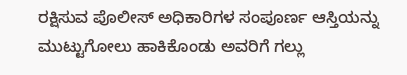ರಕ್ಷಿಸುವ ಪೊಲೀಸ್ ಅಧಿಕಾರಿಗಳ ಸಂಪೂರ್ಣ ಆಸ್ತಿಯನ್ನು ಮುಟ್ಟುಗೋಲು ಹಾಕಿಕೊಂಡು ಅವರಿಗೆ ಗಲ್ಲು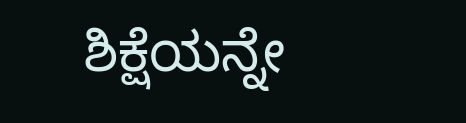ಶಿಕ್ಷೆಯನ್ನೇ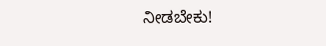ನೀಡಬೇಕು!